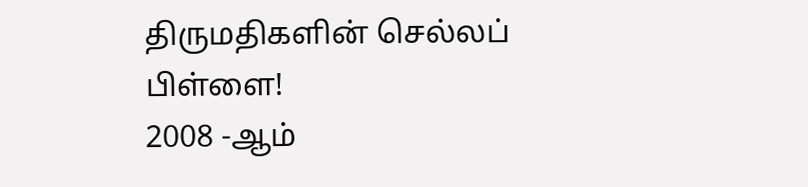திருமதிகளின் செல்லப் பிள்ளை!
2008 -ஆம்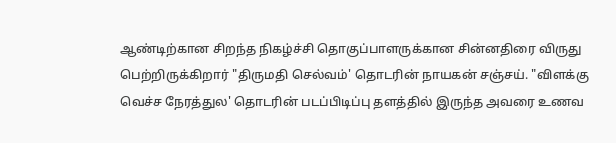ஆண்டிற்கான சிறந்த நிகழ்ச்சி தொகுப்பாளருக்கான சின்னதிரை விருது பெற்றிருக்கிறார் "திருமதி செல்வம்' தொடரின் நாயகன் சஞ்சய். "விளக்கு வெச்ச நேரத்துல' தொடரின் படப்பிடிப்பு தளத்தில் இருந்த அவரை உணவ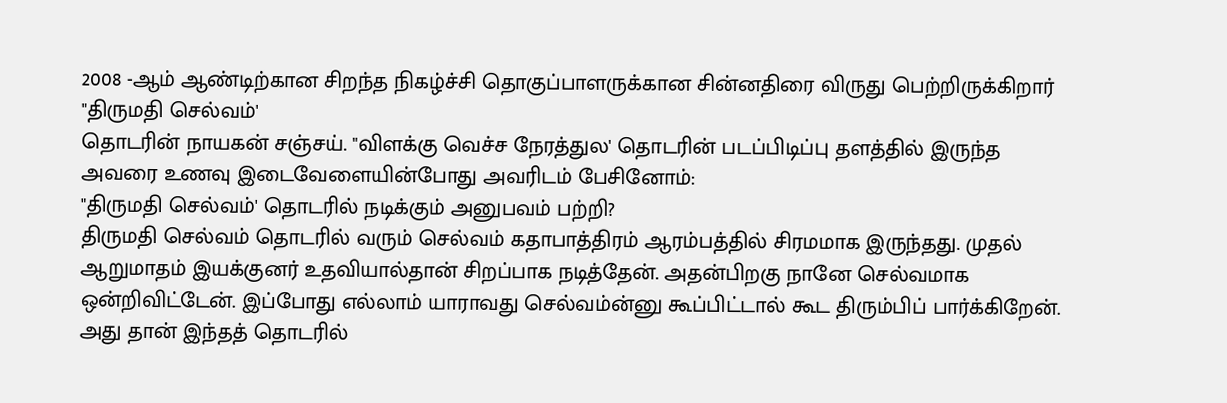2008 -ஆம் ஆண்டிற்கான சிறந்த நிகழ்ச்சி தொகுப்பாளருக்கான சின்னதிரை விருது பெற்றிருக்கிறார் "திருமதி செல்வம்'
தொடரின் நாயகன் சஞ்சய். "விளக்கு வெச்ச நேரத்துல' தொடரின் படப்பிடிப்பு தளத்தில் இருந்த அவரை உணவு இடைவேளையின்போது அவரிடம் பேசினோம்:
"திருமதி செல்வம்' தொடரில் நடிக்கும் அனுபவம் பற்றி?
திருமதி செல்வம் தொடரில் வரும் செல்வம் கதாபாத்திரம் ஆரம்பத்தில் சிரமமாக இருந்தது. முதல் ஆறுமாதம் இயக்குனர் உதவியால்தான் சிறப்பாக நடித்தேன். அதன்பிறகு நானே செல்வமாக ஒன்றிவிட்டேன். இப்போது எல்லாம் யாராவது செல்வம்ன்னு கூப்பிட்டால் கூட திரும்பிப் பார்க்கிறேன். அது தான் இந்தத் தொடரில்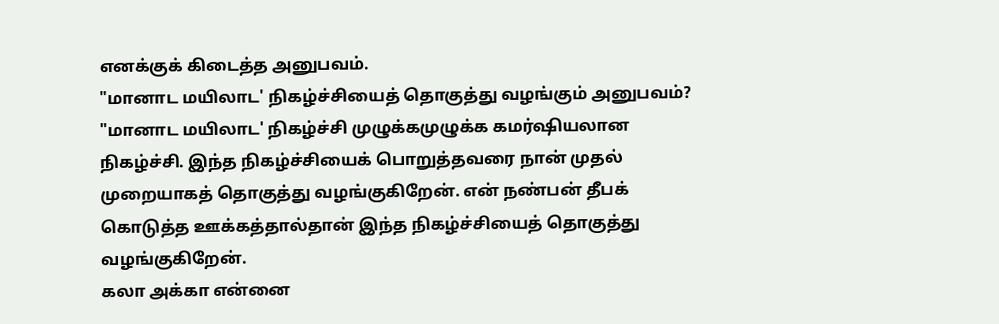எனக்குக் கிடைத்த அனுபவம்.
"மானாட மயிலாட' நிகழ்ச்சியைத் தொகுத்து வழங்கும் அனுபவம்?
"மானாட மயிலாட' நிகழ்ச்சி முழுக்கமுழுக்க கமர்ஷியலான நிகழ்ச்சி. இந்த நிகழ்ச்சியைக் பொறுத்தவரை நான் முதல் முறையாகத் தொகுத்து வழங்குகிறேன். என் நண்பன் தீபக் கொடுத்த ஊக்கத்தால்தான் இந்த நிகழ்ச்சியைத் தொகுத்து வழங்குகிறேன்.
கலா அக்கா என்னை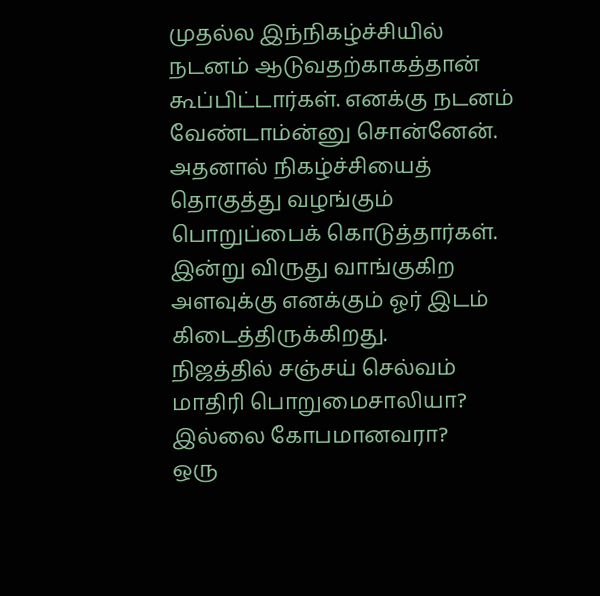முதல்ல இந்நிகழ்ச்சியில் நடனம் ஆடுவதற்காகத்தான் கூப்பிட்டார்கள். எனக்கு நடனம் வேண்டாம்ன்னு சொன்னேன். அதனால் நிகழ்ச்சியைத் தொகுத்து வழங்கும் பொறுப்பைக் கொடுத்தார்கள். இன்று விருது வாங்குகிற அளவுக்கு எனக்கும் ஓர் இடம் கிடைத்திருக்கிறது.
நிஜத்தில் சஞ்சய் செல்வம் மாதிரி பொறுமைசாலியா? இல்லை கோபமானவரா?
ஒரு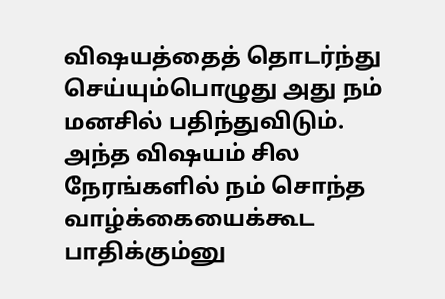விஷயத்தைத் தொடர்ந்து செய்யும்பொழுது அது நம் மனசில் பதிந்துவிடும். அந்த விஷயம் சில நேரங்களில் நம் சொந்த வாழ்க்கையைக்கூட பாதிக்கும்னு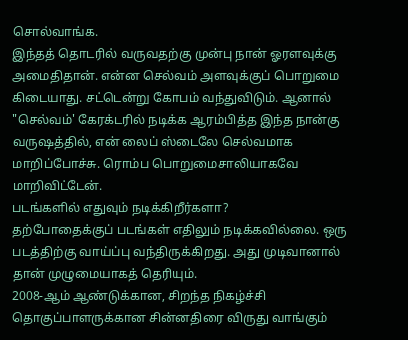சொல்வாங்க.
இந்தத் தொடரில் வருவதற்கு முன்பு நான் ஓரளவுக்கு அமைதிதான். என்ன செல்வம் அளவுக்குப் பொறுமை கிடையாது. சட்டென்று கோபம் வந்துவிடும். ஆனால் "செல்வம்' கேரக்டரில் நடிக்க ஆரம்பித்த இந்த நான்கு வருஷத்தில், என் லைப் ஸ்டைலே செல்வமாக மாறிப்போச்சு. ரொம்ப பொறுமைசாலியாகவே மாறிவிட்டேன்.
படங்களில் எதுவும் நடிக்கிறீர்களா?
தற்போதைக்குப் படங்கள் எதிலும் நடிக்கவில்லை. ஒரு படத்திற்கு வாய்ப்பு வந்திருக்கிறது. அது முடிவானால் தான் முழுமையாகத் தெரியும்.
2008-ஆம் ஆண்டுக்கான, சிறந்த நிகழ்ச்சி தொகுப்பாளருக்கான சின்னதிரை விருது வாங்கும்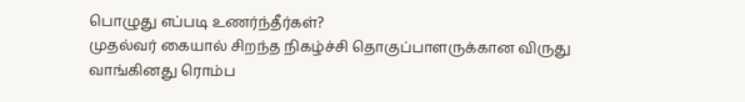பொழுது எப்படி உணர்ந்தீர்கள்?
முதல்வர் கையால் சிறந்த நிகழ்ச்சி தொகுப்பாளருக்கான விருது வாங்கினது ரொம்ப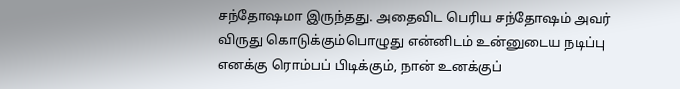சந்தோஷமா இருந்தது. அதைவிட பெரிய சந்தோஷம் அவர் விருது கொடுக்கும்பொழுது என்னிடம் உன்னுடைய நடிப்பு எனக்கு ரொம்பப் பிடிக்கும், நான் உனக்குப்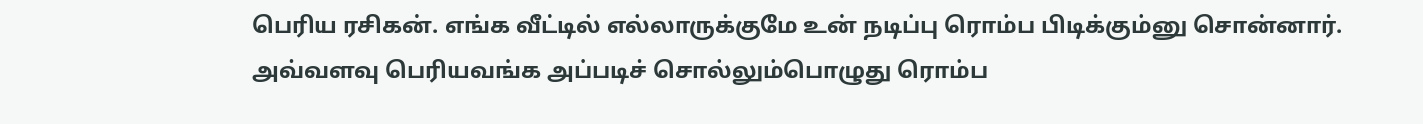பெரிய ரசிகன். எங்க வீட்டில் எல்லாருக்குமே உன் நடிப்பு ரொம்ப பிடிக்கும்னு சொன்னார். அவ்வளவு பெரியவங்க அப்படிச் சொல்லும்பொழுது ரொம்ப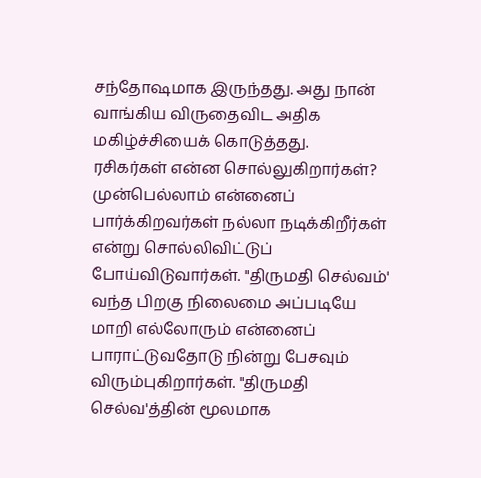சந்தோஷமாக இருந்தது. அது நான் வாங்கிய விருதைவிட அதிக மகிழ்ச்சியைக் கொடுத்தது.
ரசிகர்கள் என்ன சொல்லுகிறார்கள்?
முன்பெல்லாம் என்னைப் பார்க்கிறவர்கள் நல்லா நடிக்கிறீர்கள் என்று சொல்லிவிட்டுப் போய்விடுவார்கள். "திருமதி செல்வம்' வந்த பிறகு நிலைமை அப்படியே மாறி எல்லோரும் என்னைப் பாராட்டுவதோடு நின்று பேசவும் விரும்புகிறார்கள். "திருமதி செல்வ'த்தின் மூலமாக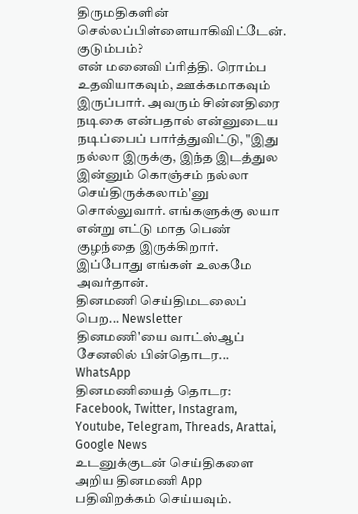திருமதிகளின் செல்லப்பிள்ளையாகிவிட்டேன்.
குடும்பம்?
என் மனைவி ப்ரித்தி. ரொம்ப உதவியாகவும், ஊக்கமாகவும் இருப்பார். அவரும் சின்னதிரை நடிகை என்பதால் என்னுடைய நடிப்பைப் பார்த்துவிட்டு, "இது நல்லா இருக்கு, இந்த இடத்துல இன்னும் கொஞ்சம் நல்லா செய்திருக்கலாம்'னு சொல்லுவார். எங்களுக்கு லயா என்று எட்டு மாத பெண் குழந்தை இருக்கிறார். இப்போது எங்கள் உலகமே அவர்தான்.
தினமணி செய்திமடலைப் பெற... Newsletter
தினமணி'யை வாட்ஸ்ஆப் சேனலில் பின்தொடர... WhatsApp
தினமணியைத் தொடர: Facebook, Twitter, Instagram, Youtube, Telegram, Threads, Arattai, Google News
உடனுக்குடன் செய்திகளை அறிய தினமணி App பதிவிறக்கம் செய்யவும்.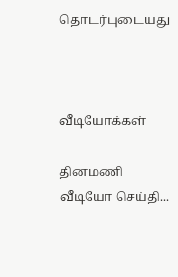தொடர்புடையது



வீடியோக்கள்

தினமணி வீடியோ செய்தி...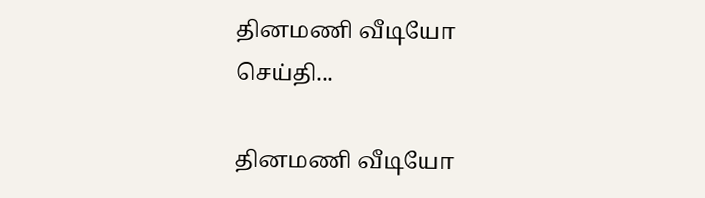தினமணி வீடியோ செய்தி...

தினமணி வீடியோ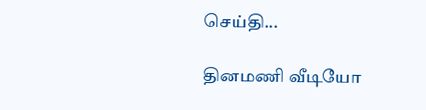செய்தி...

தினமணி வீடியோ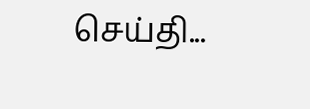செய்தி...